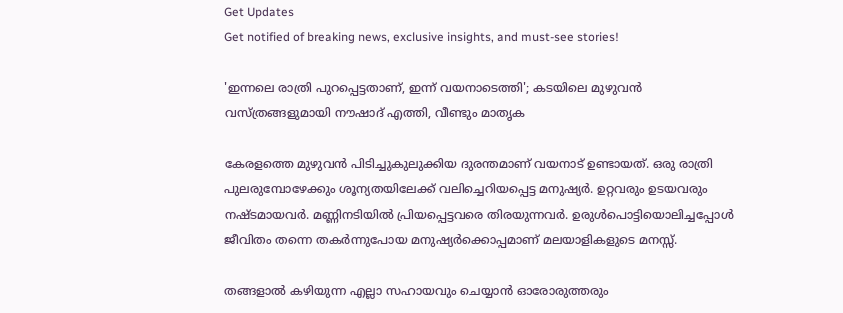Get Updates
Get notified of breaking news, exclusive insights, and must-see stories!

'ഇന്നലെ രാത്രി പുറപ്പെട്ടതാണ്, ഇന്ന് വയനാടെത്തി'; കടയിലെ മുഴുവൻ വസ്ത്രങ്ങളുമായി നൗഷാദ് എത്തി, വീണ്ടും മാതൃക

കേരളത്തെ മുഴുവൻ പിടിച്ചുകുലുക്കിയ ദുരന്തമാണ് വയനാട് ഉണ്ടായത്. ഒരു രാത്രി പുലരുമ്പോഴേക്കും ശൂന്യതയിലേക്ക് വലിച്ചെറിയപ്പെട്ട മനുഷ്യർ. ഉറ്റവരും ഉടയവരും നഷ്ടമായവർ. മണ്ണിനടിയിൽ പ്രിയപ്പെട്ടവരെ തിരയുന്നവർ. ഉരുൾപൊട്ടിയൊലിച്ചപ്പോൾ ജീവിതം തന്നെ തകർന്നുപോയ മനുഷ്യർക്കൊപ്പമാണ് മലയാളികളുടെ മനസ്സ്.

തങ്ങളാൽ കഴിയുന്ന എല്ലാ സഹായവും ചെയ്യാൻ ഓരോരുത്തരും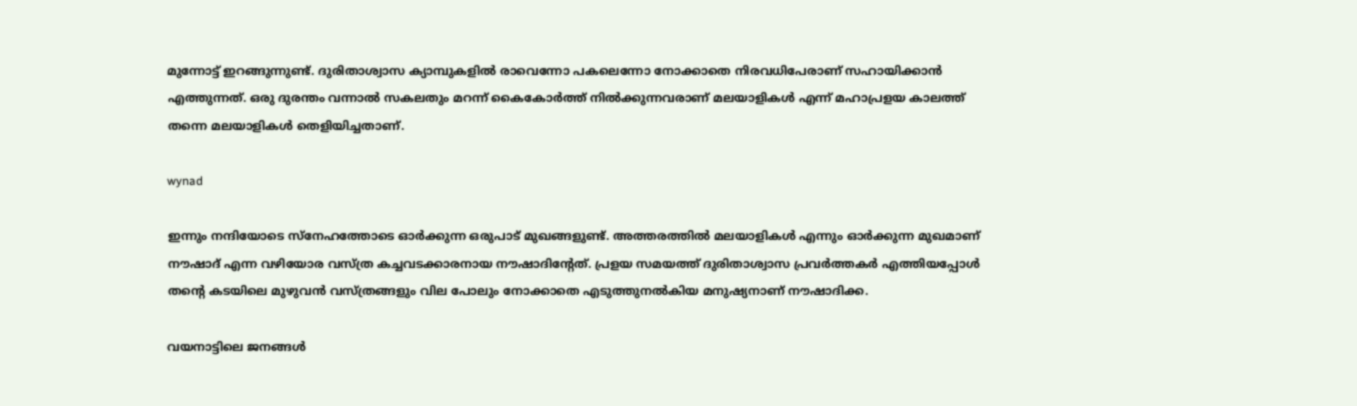മുന്നോട്ട് ഇറങ്ങുന്നുണ്ട്. ദുരിതാശ്വാസ ക്യാമ്പുകളിൽ രാവെന്നോ പകലെന്നോ നോക്കാതെ നിരവധിപേരാണ് സഹായിക്കാൻ എത്തുന്നത്. ഒരു ദുരന്തം വന്നാൽ സകലതും മറന്ന് കൈകോർത്ത് നിൽക്കുന്നവരാണ് മലയാളികൾ എന്ന് മഹാപ്രളയ കാലത്ത് തന്നെ മലയാളികൾ തെളിയിച്ചതാണ്.

wynad

ഇന്നും നന്ദിയോടെ സ്‌നേഹത്തോടെ ഓർക്കുന്ന ഒരുപാട് മുഖങ്ങളുണ്ട്. അത്തരത്തിൽ മലയാളികൾ എന്നും ഓർക്കുന്ന മുഖമാണ് നൗഷാദ് എന്ന വഴിയോര വസ്ത്ര കച്ചവടക്കാരനായ നൗഷാദിന്റേത്. പ്രളയ സമയത്ത് ദുരിതാശ്വാസ പ്രവർത്തകർ എത്തിയപ്പോൾ തന്റെ കടയിലെ മുഴുവൻ വസ്ത്രങ്ങളും വില പോലും നോക്കാതെ എടുത്തുനൽകിയ മനുഷ്യനാണ് നൗഷാദിക്ക.

വയനാട്ടിലെ ജനങ്ങൾ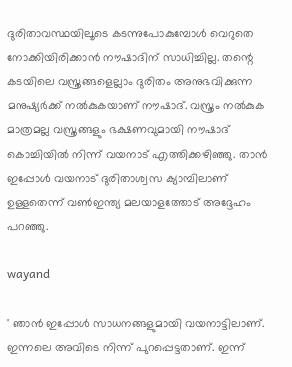ദുരിതാവസ്ഥയിലൂടെ കടന്നുപോകുമ്പോൾ വെറുതെ നോക്കിയിരിക്കാൻ നൗഷാദിന് സാധിച്ചില്ല. തന്റെ കടയിലെ വസ്ത്രങ്ങളെല്ലാം ദുരിതം അനുഭവിക്കുന്ന മനുഷ്യർക്ക് നൽകുകയാണ് നൗഷാദ്. വസ്ത്രം നൽകുക മാത്രമല്ല വസ്ത്രങ്ങളും ഭക്ഷണവുമായി നൗഷാദ് കൊച്ചിയിൽ നിന്ന് വയനാട് എത്തിക്കഴിഞ്ഞു. താൻ ഇപ്പോൾ വയനാട് ദുരിതാശ്വസ ക്യാമ്പിലാണ് ഉള്ളതെന്ന് വൺഇന്ത്യ മലയാളത്തോട് അദ്ദേഹം പറഞ്ഞു.

wayand

' ഞാൻ ഇപ്പോൾ സാധനങ്ങളുമായി വയനാട്ടിലാണ്. ഇന്നലെ അവിടെ നിന്ന് പുറപ്പെട്ടതാണ്. ഇന്ന്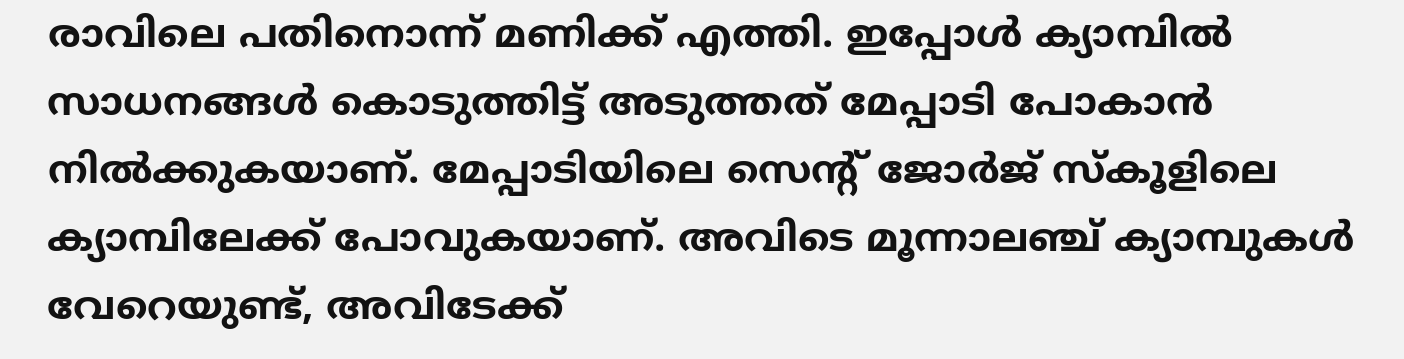രാവിലെ പതിനൊന്ന് മണിക്ക് എത്തി. ഇപ്പോൾ ക്യാമ്പിൽ സാധനങ്ങൾ കൊടുത്തിട്ട് അടുത്തത് മേപ്പാടി പോകാൻ നിൽക്കുകയാണ്. മേപ്പാടിയിലെ സെന്റ് ജോർജ് സ്‌കൂളിലെ ക്യാമ്പിലേക്ക് പോവുകയാണ്. അവിടെ മൂന്നാലഞ്ച് ക്യാമ്പുകൾ വേറെയുണ്ട്, അവിടേക്ക്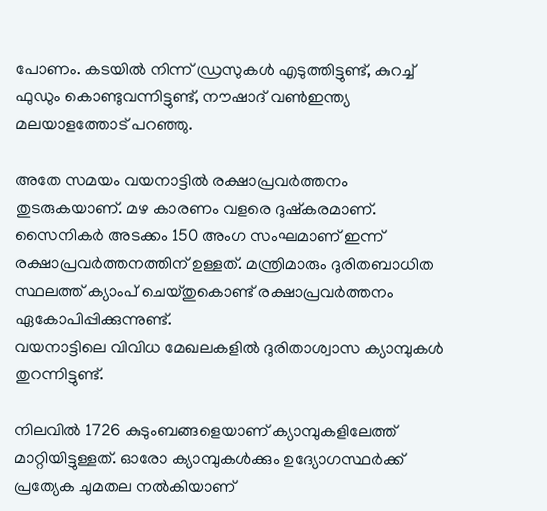പോണം. കടയിൽ നിന്ന് ഡ്രസുകൾ എടുത്തിട്ടുണ്ട്, കുറച്ച് ഫുഡും കൊണ്ടുവന്നിട്ടുണ്ട്, നൗഷാദ് വൺഇന്ത്യ മലയാളത്തോട് പറഞ്ഞു.

അതേ സമയം വയനാട്ടിൽ രക്ഷാപ്രവർ‌ത്തനം തുടരുകയാണ്. മഴ കാരണം വളരെ ദുഷ്കരമാണ്. സൈനികർ‌ അടക്കം 150 അംഗ സംഘമാണ് ഇന്ന് രക്ഷാപ്രവർത്തനത്തിന് ഉള്ളത്. മന്ത്രിമാരും ദുരിതബാധിത സ്ഥലത്ത് ക്യാംപ് ചെയ്തുകൊണ്ട് രക്ഷാപ്രവർത്തനം ഏകോപിപ്പിക്കുന്നുണ്ട്.
വയനാട്ടിലെ വിവിധ മേഖലകളിൽ ദുരിതാശ്വാസ ക്യാമ്പുകൾ തുറന്നിട്ടുണ്ട്.

നിലവിൽ 1726 കുടുംബങ്ങളെയാണ് ക്യാമ്പുകളിലേത്ത് മാറ്റിയിട്ടുള്ളത്. ഓരോ ക്യാമ്പുകൾക്കും ഉദ്യോഗസ്ഥർക്ക് പ്രത്യേക ചുമതല നൽകിയാണ്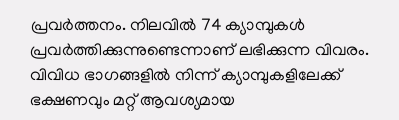പ്രവർത്തനം. നിലവിൽ 74 ക്യാമ്പുകൾ പ്രവർത്തിക്കുന്നുണ്ടെന്നാണ് ലഭിക്കുന്ന വിവരം. വിവിധ ഭാഗങ്ങളിൽ നിന്ന് ക്യാമ്പുകളിലേക്ക് ഭക്ഷണവും മറ്റ് ആവശ്യമായ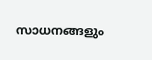സാധനങ്ങളും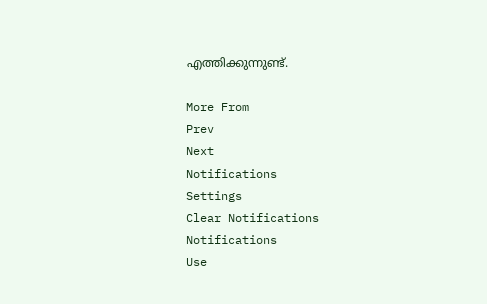എത്തിക്കുന്നുണ്ട്.

More From
Prev
Next
Notifications
Settings
Clear Notifications
Notifications
Use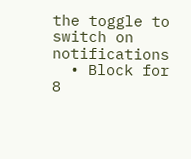the toggle to switch on notifications
  • Block for 8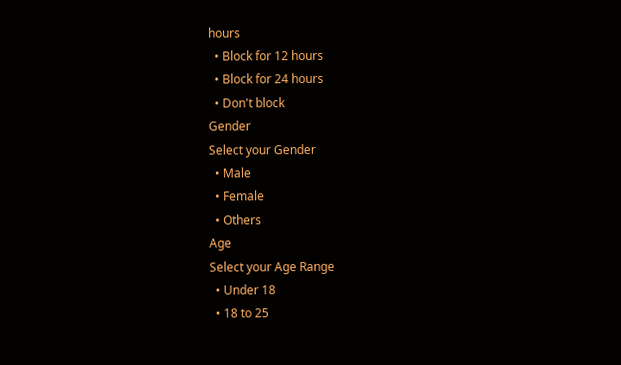hours
  • Block for 12 hours
  • Block for 24 hours
  • Don't block
Gender
Select your Gender
  • Male
  • Female
  • Others
Age
Select your Age Range
  • Under 18
  • 18 to 25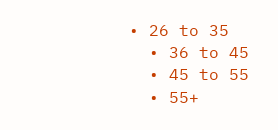• 26 to 35
  • 36 to 45
  • 45 to 55
  • 55+